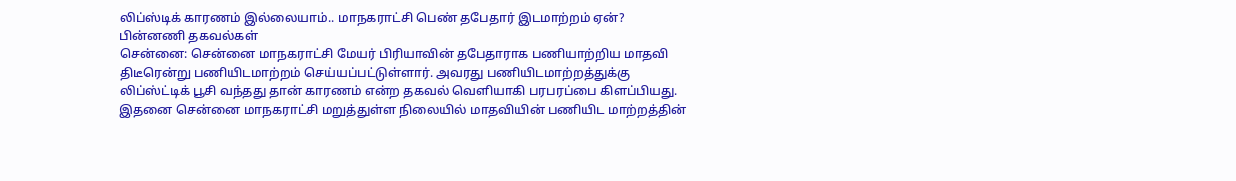லிப்ஸ்டிக் காரணம் இல்லையாம்.. மாநகராட்சி பெண் தபேதார் இடமாற்றம் ஏன்? பின்னணி தகவல்கள்
சென்னை: சென்னை மாநகராட்சி மேயர் பிரியாவின் தபேதாராக பணியாற்றிய மாதவி திடீரென்று பணியிடமாற்றம் செய்யப்பட்டுள்ளார். அவரது பணியிடமாற்றத்துக்கு லிப்ஸ்ட்டிக் பூசி வந்தது தான் காரணம் என்ற தகவல் வெளியாகி பரபரப்பை கிளப்பியது. இதனை சென்னை மாநகராட்சி மறுத்துள்ள நிலையில் மாதவியின் பணியிட மாற்றத்தின்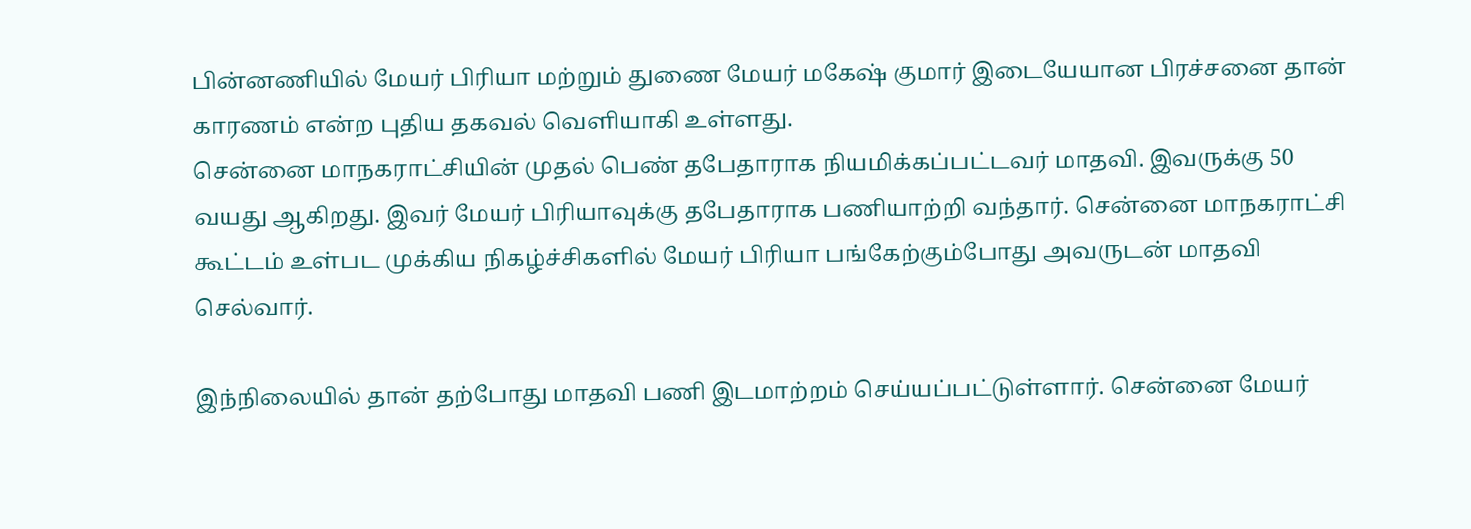பின்னணியில் மேயர் பிரியா மற்றும் துணை மேயர் மகேஷ் குமார் இடையேயான பிரச்சனை தான் காரணம் என்ற புதிய தகவல் வெளியாகி உள்ளது.
சென்னை மாநகராட்சியின் முதல் பெண் தபேதாராக நியமிக்கப்பட்டவர் மாதவி. இவருக்கு 50 வயது ஆகிறது. இவர் மேயர் பிரியாவுக்கு தபேதாராக பணியாற்றி வந்தார். சென்னை மாநகராட்சி கூட்டம் உள்பட முக்கிய நிகழ்ச்சிகளில் மேயர் பிரியா பங்கேற்கும்போது அவருடன் மாதவி செல்வார்.

இந்நிலையில் தான் தற்போது மாதவி பணி இடமாற்றம் செய்யப்பட்டுள்ளார். சென்னை மேயர்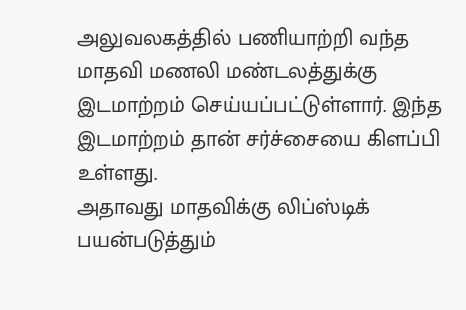அலுவலகத்தில் பணியாற்றி வந்த மாதவி மணலி மண்டலத்துக்கு இடமாற்றம் செய்யப்பட்டுள்ளார். இந்த இடமாற்றம் தான் சர்ச்சையை கிளப்பி உள்ளது.
அதாவது மாதவிக்கு லிப்ஸ்டிக் பயன்படுத்தும்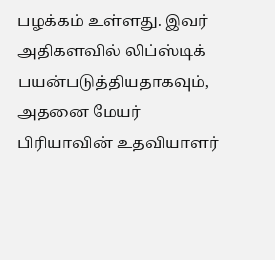பழக்கம் உள்ளது. இவர் அதிகளவில் லிப்ஸ்டிக் பயன்படுத்தியதாகவும், அதனை மேயர் பிரியாவின் உதவியாளர்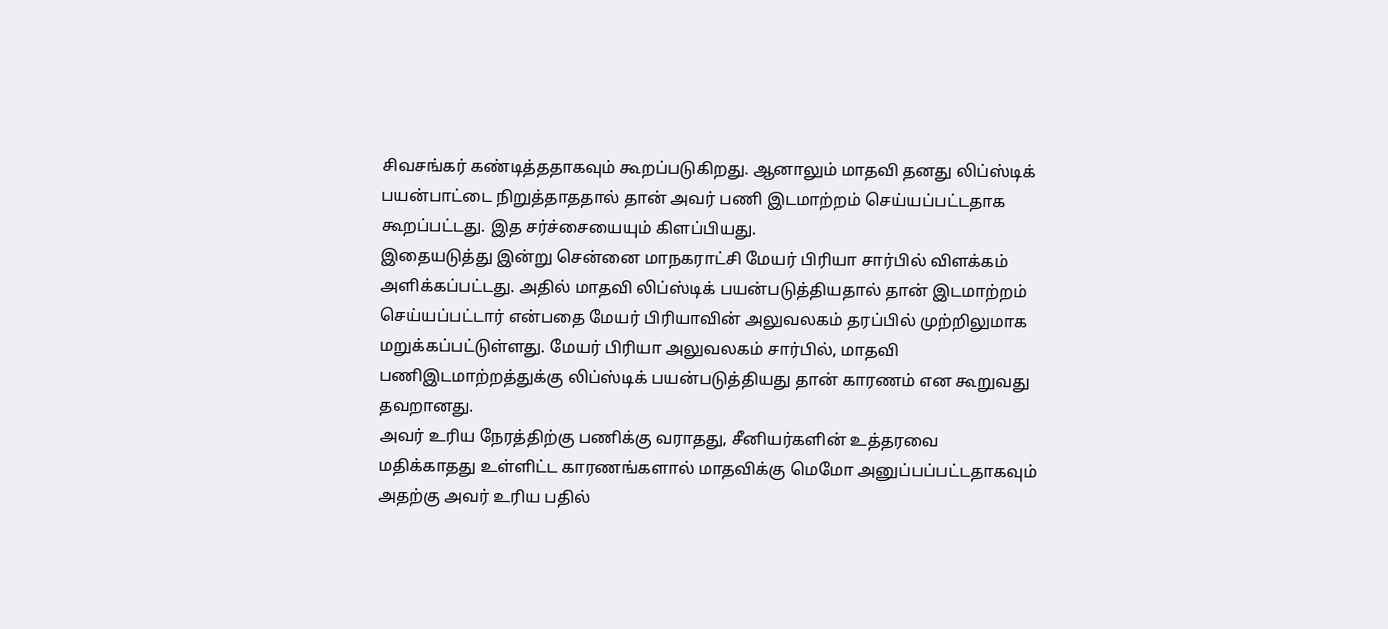சிவசங்கர் கண்டித்ததாகவும் கூறப்படுகிறது. ஆனாலும் மாதவி தனது லிப்ஸ்டிக் பயன்பாட்டை நிறுத்தாததால் தான் அவர் பணி இடமாற்றம் செய்யப்பட்டதாக கூறப்பட்டது. இத சர்ச்சையையும் கிளப்பியது.
இதையடுத்து இன்று சென்னை மாநகராட்சி மேயர் பிரியா சார்பில் விளக்கம் அளிக்கப்பட்டது. அதில் மாதவி லிப்ஸ்டிக் பயன்படுத்தியதால் தான் இடமாற்றம் செய்யப்பட்டார் என்பதை மேயர் பிரியாவின் அலுவலகம் தரப்பில் முற்றிலுமாக மறுக்கப்பட்டுள்ளது. மேயர் பிரியா அலுவலகம் சார்பில், மாதவி பணிஇடமாற்றத்துக்கு லிப்ஸ்டிக் பயன்படுத்தியது தான் காரணம் என கூறுவது தவறானது.
அவர் உரிய நேரத்திற்கு பணிக்கு வராதது, சீனியர்களின் உத்தரவை மதிக்காதது உள்ளிட்ட காரணங்களால் மாதவிக்கு மெமோ அனுப்பப்பட்டதாகவும் அதற்கு அவர் உரிய பதில்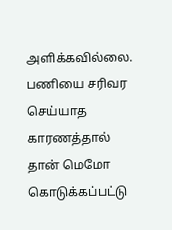அளிக்கவில்லை. பணியை சரிவர செய்யாத காரணத்தால் தான் மெமோ கொடுக்கப்பட்டு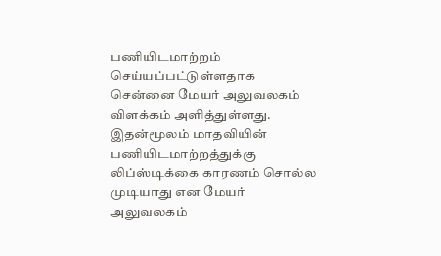பணியிடமாற்றம் செய்யப்பட்டுள்ளதாக சென்னை மேயர் அலுவலகம் விளக்கம் அளித்துள்ளது.
இதன்மூலம் மாதவியின் பணியிடமாற்றத்துக்கு லிப்ஸ்டிக்கை காரணம் சொல்ல முடியாது என மேயர் அலுவலகம்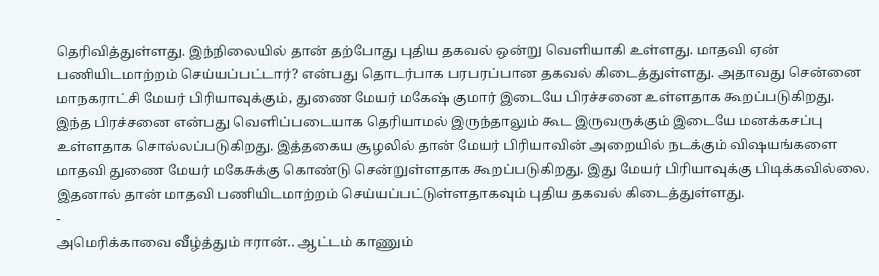தெரிவித்துள்ளது. இந்நிலையில் தான் தற்போது புதிய தகவல் ஒன்று வெளியாகி உள்ளது. மாதவி ஏன் பணியிடமாற்றம் செய்யப்பட்டார்? என்பது தொடர்பாக பரபரப்பான தகவல் கிடைத்துள்ளது. அதாவது சென்னை மாநகராட்சி மேயர் பிரியாவுக்கும், துணை மேயர் மகேஷ் குமார் இடையே பிரச்சனை உள்ளதாக கூறப்படுகிறது.
இந்த பிரச்சனை என்பது வெளிப்படையாக தெரியாமல் இருந்தாலும் கூட இருவருக்கும் இடையே மனக்கசப்பு உள்ளதாக சொல்லப்படுகிறது. இத்தகைய சூழலில் தான் மேயர் பிரியாவின் அறையில் நடக்கும் விஷயங்களை மாதவி துணை மேயர் மகேசுக்கு கொண்டு சென்றுள்ளதாக கூறப்படுகிறது. இது மேயர் பிரியாவுக்கு பிடிக்கவில்லை. இதனால் தான் மாதவி பணியிடமாற்றம் செய்யப்பட்டுள்ளதாகவும் புதிய தகவல் கிடைத்துள்ளது.
-
அமெரிக்காவை வீழ்த்தும் ஈரான்.. ஆட்டம் காணும்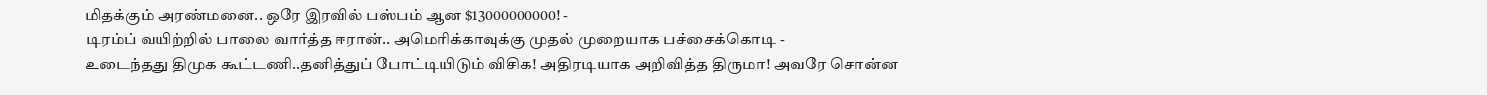மிதக்கும் அரண்மனை.. ஒரே இரவில் பஸ்பம் ஆன $13000000000! -
டிரம்ப் வயிற்றில் பாலை வார்த்த ஈரான்.. அமெரிக்காவுக்கு முதல் முறையாக பச்சைக்கொடி -
உடைந்தது திமுக கூட்டணி..தனித்துப் போட்டியிடும் விசிக! அதிரடியாக அறிவித்த திருமா! அவரே சொன்ன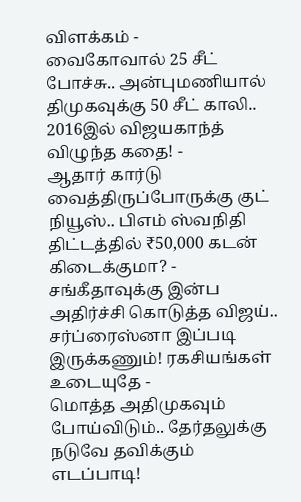விளக்கம் -
வைகோவால் 25 சீட் போச்சு.. அன்புமணியால் திமுகவுக்கு 50 சீட் காலி.. 2016இல் விஜயகாந்த் விழுந்த கதை! -
ஆதார் கார்டு வைத்திருப்போருக்கு குட் நியூஸ்.. பிஎம் ஸ்வநிதி திட்டத்தில் ₹50,000 கடன் கிடைக்குமா? -
சங்கீதாவுக்கு இன்ப அதிர்ச்சி கொடுத்த விஜய்.. சர்ப்ரைஸ்னா இப்படி இருக்கணும்! ரகசியங்கள் உடையுதே -
மொத்த அதிமுகவும் போய்விடும்.. தேர்தலுக்கு நடுவே தவிக்கும் எடப்பாடி!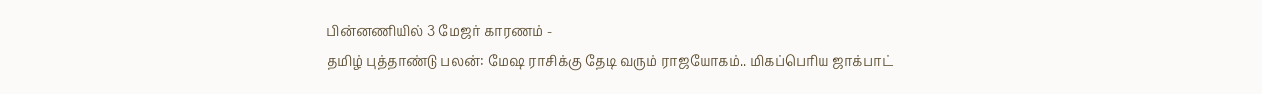பின்னணியில் 3 மேஜர் காரணம் -
தமிழ் புத்தாண்டு பலன்: மேஷ ராசிக்கு தேடி வரும் ராஜயோகம்.. மிகப்பெரிய ஜாக்பாட்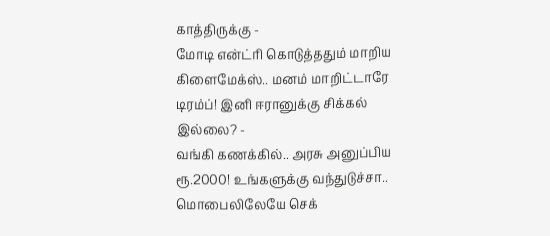காத்திருக்கு -
மோடி என்ட்ரி கொடுத்ததும் மாறிய கிளைமேக்ஸ்.. மனம் மாறிட்டாரே டிரம்ப்! இனி ஈரானுக்கு சிக்கல் இல்லை? -
வங்கி கணக்கில்.. அரசு அனுப்பிய ரூ.2000! உங்களுக்கு வந்துடுச்சா.. மொபைலிலேயே செக்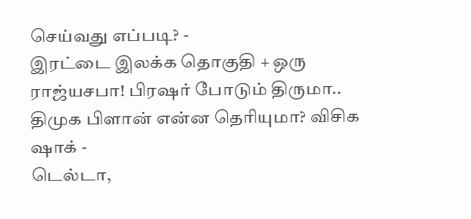செய்வது எப்படி? -
இரட்டை இலக்க தொகுதி + ஒரு ராஜ்யசபா! பிரஷர் போடும் திருமா.. திமுக பிளான் என்ன தெரியுமா? விசிக ஷாக் -
டெல்டா,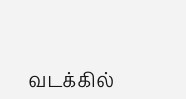வடக்கில்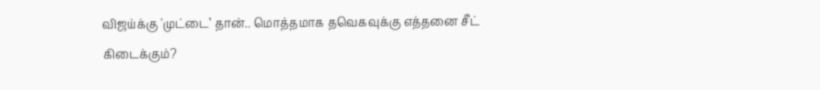விஜய்க்கு 'முட்டை’ தான்.. மொத்தமாக தவெகவுக்கு எத்தனை சீட் கிடைக்கும்?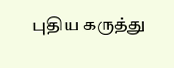புதிய கருத்து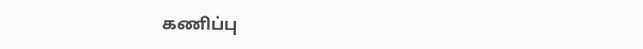கணிப்பு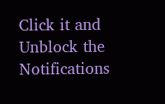Click it and Unblock the Notifications